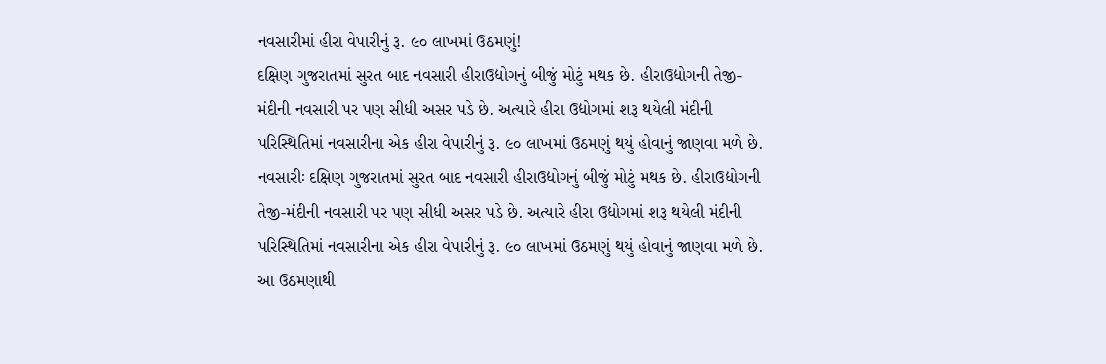નવસારીમાં હીરા વેપારીનું રૂ. ૯૦ લાખમાં ઉઠમણું!
દક્ષિણ ગુજરાતમાં સુરત બાદ નવસારી હીરાઉદ્યોગનું બીજું મોટું મથક છે. હીરાઉદ્યોગની તેજી-મંદીની નવસારી પર પણ સીધી અસર પડે છે. અત્યારે હીરા ઉદ્યોગમાં શરૂ થયેલી મંદીની પરિસ્થિતિમાં નવસારીના એક હીરા વેપારીનું રૂ. ૯૦ લાખમાં ઉઠમણું થયું હોવાનું જાણવા મળે છે.
નવસારીઃ દક્ષિણ ગુજરાતમાં સુરત બાદ નવસારી હીરાઉદ્યોગનું બીજું મોટું મથક છે. હીરાઉદ્યોગની તેજી-મંદીની નવસારી પર પણ સીધી અસર પડે છે. અત્યારે હીરા ઉદ્યોગમાં શરૂ થયેલી મંદીની પરિસ્થિતિમાં નવસારીના એક હીરા વેપારીનું રૂ. ૯૦ લાખમાં ઉઠમણું થયું હોવાનું જાણવા મળે છે. આ ઉઠમણાથી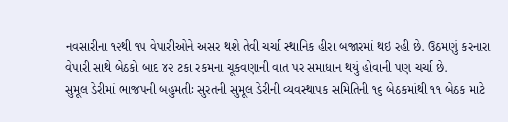નવસારીના ૧૨થી ૧૫ વેપારીઓને અસર થશે તેવી ચર્ચા સ્થાનિક હીરા બજારમાં થઇ રહી છે. ઉઠમણું કરનારા વેપારી સાથે બેઠકો બાદ ૪૨ ટકા રકમના ચૂકવણાની વાત પર સમાધાન થયું હોવાની પણ ચર્ચા છે.
સુમૂલ ડેરીમાં ભાજપની બહુમતીઃ સુરતની સુમૂલ ડેરીની વ્યવસ્થાપક સમિતિની ૧૬ બેઠકમાંથી ૧૧ બેઠક માટે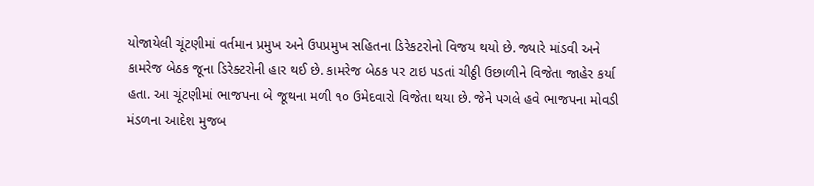યોજાયેલી ચૂંટણીમાં વર્તમાન પ્રમુખ અને ઉપપ્રમુખ સહિતના ડિરેકટરોનો વિજય થયો છે. જ્યારે માંડવી અને કામરેજ બેઠક જૂના ડિરેક્ટરોની હાર થઈ છે. કામરેજ બેઠક પર ટાઇ પડતાં ચીઠ્ઠી ઉછાળીને વિજેતા જાહેર કર્યા હતા. આ ચૂંટણીમાં ભાજપના બે જૂથના મળી ૧૦ ઉમેદવારો વિજેતા થયા છે. જેને પગલે હવે ભાજપના મોવડી મંડળના આદેશ મુજબ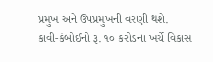પ્રમુખ અને ઉપપ્રમુખની વરણી થશે.
કાવી-કંબોઈનો રૂ. ૧૦ કરોડના ખર્ચે વિકાસ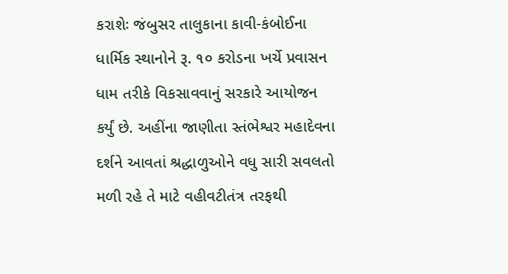કરાશેઃ જંબુસર તાલુકાના કાવી-કંબોઈના ધાર્મિક સ્થાનોને રૂ. ૧૦ કરોડના ખર્ચે પ્રવાસન ધામ તરીકે વિકસાવવાનું સરકારે આયોજન કર્યું છે. અહીંના જાણીતા સ્તંભેશ્વર મહાદેવના દર્શને આવતાં શ્રદ્ધાળુઓને વધુ સારી સવલતો મળી રહે તે માટે વહીવટીતંત્ર તરફથી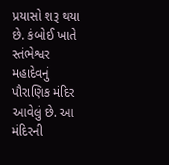પ્રયાસો શરૂ થયા છે. કંબોઈ ખાતે સ્તંભેશ્વર મહાદેવનું પૌરાણિક મંદિર આવેલું છે. આ મંદિરની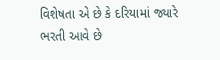વિશેષતા એ છે કે દરિયામાં જ્યારે ભરતી આવે છે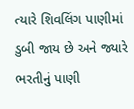ત્યારે શિવલિંગ પાણીમાં ડુબી જાય છે અને જ્યારે ભરતીનું પાણી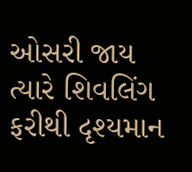ઓસરી જાય ત્યારે શિવલિંગ ફરીથી દૃશ્યમાન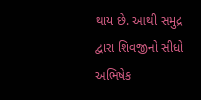થાય છે. આથી સમુદ્ર દ્વારા શિવજીનો સીધો અભિષેક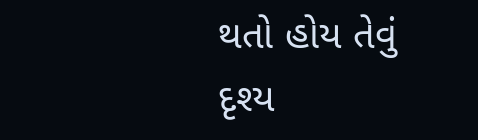થતો હોય તેવું દૃશ્ય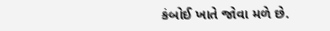કંબોઈ ખાતે જોવા મળે છે.